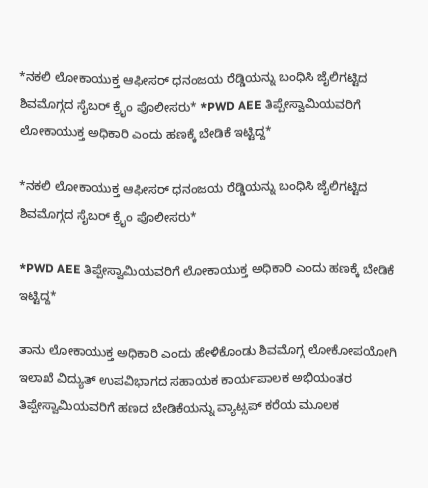*ನಕಲಿ ಲೋಕಾಯುಕ್ತ ಆಫೀಸರ್ ಧನಂಜಯ ರೆಡ್ಡಿಯನ್ನು ಬಂಧಿಸಿ ಜೈಲಿಗಟ್ಟಿದ ಶಿವಮೊಗ್ಗದ ಸೈಬರ್ ಕ್ರೈಂ ಪೊಲೀಸರು* *PWD AEE ತಿಪ್ಪೇಸ್ವಾಮಿಯವರಿಗೆ ಲೋಕಾಯುಕ್ತ ಅಧಿಕಾರಿ ಎಂದು ಹಣಕ್ಕೆ ಬೇಡಿಕೆ ಇಟ್ಟಿದ್ದ*

*ನಕಲಿ ಲೋಕಾಯುಕ್ತ ಆಫೀಸರ್ ಧನಂಜಯ ರೆಡ್ಡಿಯನ್ನು ಬಂಧಿಸಿ ಜೈಲಿಗಟ್ಟಿದ ಶಿವಮೊಗ್ಗದ ಸೈಬರ್ ಕ್ರೈಂ ಪೊಲೀಸರು*

*PWD AEE ತಿಪ್ಪೇಸ್ವಾಮಿಯವರಿಗೆ ಲೋಕಾಯುಕ್ತ ಅಧಿಕಾರಿ ಎಂದು ಹಣಕ್ಕೆ ಬೇಡಿಕೆ ಇಟ್ಟಿದ್ದ*

ತಾನು ಲೋಕಾಯುಕ್ತ ಅಧಿಕಾರಿ ಎಂದು ಹೇಳಿಕೊಂಡು ಶಿವಮೊಗ್ಗ ಲೋಕೋಪಯೋಗಿ ಇಲಾಖೆ ವಿದ್ಯುತ್ ಉಪವಿಭಾಗದ ಸಹಾಯಕ ಕಾರ್ಯಪಾಲಕ ಅಭಿಯಂತರ ತಿಪ್ಪೇಸ್ವಾಮಿಯವರಿಗೆ ಹಣದ ಬೇಡಿಕೆಯನ್ನು ವ್ಯಾಟ್ಸಪ್ ಕರೆಯ ಮೂಲಕ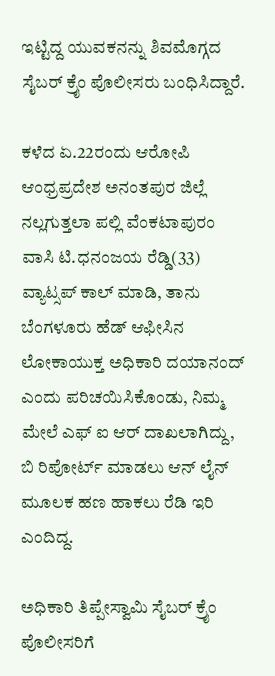ಇಟ್ಟಿದ್ದ ಯುವಕನನ್ನು ಶಿವಮೊಗ್ಗದ ಸೈಬರ್ ಕ್ರೈಂ ಪೊಲೀಸರು ಬಂಧಿಸಿದ್ದಾರೆ.

ಕಳೆದ ಏ.22ರಂದು ಆರೋಪಿ ಆಂಧ್ರಪ್ರದೇಶ ಅನಂತಪುರ ಜಿಲ್ಲೆ ನಲ್ಲಗುತ್ತಲಾ ಪಲ್ಲಿ ವೆಂಕಟಾಪುರಂ ವಾಸಿ ಟಿ.ಧನಂಜಯ ರೆಡ್ಡಿ(33) ವ್ಯಾಟ್ಸಪ್ ಕಾಲ್ ಮಾಡಿ, ತಾನು ಬೆಂಗಳೂರು ಹೆಡ್ ಆಫೀಸಿನ ಲೋಕಾಯುಕ್ತ ಅಧಿಕಾರಿ ದಯಾನಂದ್ ಎಂದು ಪರಿಚಯಿಸಿಕೊಂಡು, ನಿಮ್ಮ ಮೇಲೆ ಎಫ್ ಐ ಆರ್ ದಾಖಲಾಗಿದ್ದು, ಬಿ ರಿಪೋರ್ಟ್ ಮಾಡಲು ಆನ್ ಲೈನ್ ಮೂಲಕ ಹಣ ಹಾಕಲು ರೆಡಿ ಇರಿ ಎಂದಿದ್ದ.

ಅಧಿಕಾರಿ ತಿಪ್ಪೇಸ್ವಾಮಿ ಸೈಬರ್ ಕ್ರೈಂ ಪೊಲೀಸರಿಗೆ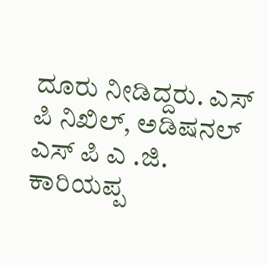ದೂರು ನೀಡಿದ್ದರು. ಎಸ್ ಪಿ ನಿಖಿಲ್, ಅಡಿಷನಲ್ ಎಸ್ ಪಿ ಎ .ಜಿ. ಕಾರಿಯಪ್ಪ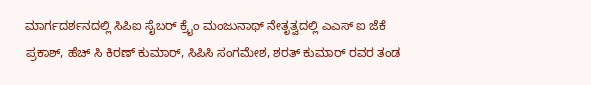ಮಾರ್ಗದರ್ಶನದಲ್ಲಿ ಸಿಪಿಐ ಸೈಬರ್ ಕ್ರೈಂ ಮಂಜುನಾಥ್ ನೇತೃತ್ವದಲ್ಲಿ ಎಎಸ್ ಐ ಜೆಕೆ ಪ್ರಕಾಶ್, ಹೆಚ್ ಸಿ ಕಿರಣ್ ಕುಮಾರ್, ಸಿಪಿಸಿ ಸಂಗಮೇಶ, ಶರತ್ ಕುಮಾರ್ ರವರ ತಂಡ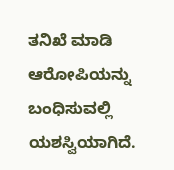ತನಿಖೆ ಮಾಡಿ ಆರೋಪಿಯನ್ನು ಬಂಧಿಸುವಲ್ಲಿ ಯಶಸ್ವಿಯಾಗಿದೆ.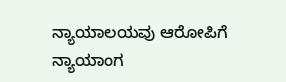ನ್ಯಾಯಾಲಯವು ಆರೋಪಿಗೆ ನ್ಯಾಯಾಂಗ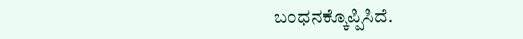ಬಂಧನಕ್ಕೊಪ್ಪಿಸಿದೆ.